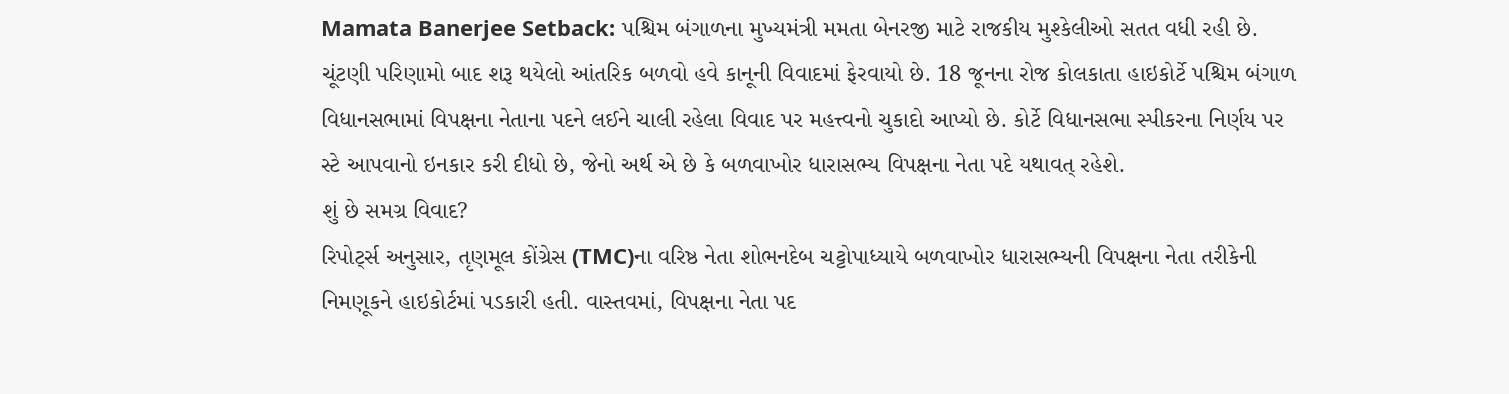Mamata Banerjee Setback: પશ્ચિમ બંગાળના મુખ્યમંત્રી મમતા બેનરજી માટે રાજકીય મુશ્કેલીઓ સતત વધી રહી છે. ચૂંટણી પરિણામો બાદ શરૂ થયેલો આંતરિક બળવો હવે કાનૂની વિવાદમાં ફેરવાયો છે. 18 જૂનના રોજ કોલકાતા હાઇકોર્ટે પશ્ચિમ બંગાળ વિધાનસભામાં વિપક્ષના નેતાના પદને લઈને ચાલી રહેલા વિવાદ પર મહત્ત્વનો ચુકાદો આપ્યો છે. કોર્ટે વિધાનસભા સ્પીકરના નિર્ણય પર સ્ટે આપવાનો ઇનકાર કરી દીધો છે, જેનો અર્થ એ છે કે બળવાખોર ધારાસભ્ય વિપક્ષના નેતા પદે યથાવત્ રહેશે.
શું છે સમગ્ર વિવાદ?
રિપોર્ટ્સ અનુસાર, તૃણમૂલ કોંગ્રેસ (TMC)ના વરિષ્ઠ નેતા શોભનદેબ ચટ્ટોપાધ્યાયે બળવાખોર ધારાસભ્યની વિપક્ષના નેતા તરીકેની નિમણૂકને હાઇકોર્ટમાં પડકારી હતી. વાસ્તવમાં, વિપક્ષના નેતા પદ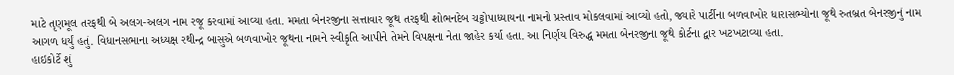માટે તૃણમૂલ તરફથી બે અલગ-અલગ નામ રજૂ કરવામાં આવ્યા હતા. મમતા બેનરજીના સત્તાવાર જૂથ તરફથી શોભનદેબ ચટ્ટોપાધ્યાયના નામનો પ્રસ્તાવ મોકલવામાં આવ્યો હતો, જ્યારે પાર્ટીના બળવાખોર ધારાસભ્યોના જૂથે રુતબ્રત બેનરજીનું નામ આગળ ધર્યું હતું. વિધાનસભાના અધ્યક્ષ રથીન્દ્ર બાસુએ બળવાખોર જૂથના નામને સ્વીકૃતિ આપીને તેમને વિપક્ષના નેતા જાહેર કર્યા હતા. આ નિર્ણય વિરુદ્ધ મમતા બેનરજીના જૂથે કોર્ટના દ્વાર ખટખટાવ્યા હતા.
હાઇકોર્ટે શું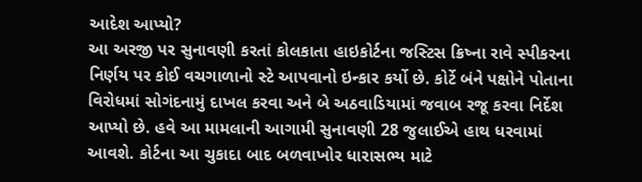આદેશ આપ્યો?
આ અરજી પર સુનાવણી કરતાં કોલકાતા હાઇકોર્ટના જસ્ટિસ ક્રિષ્ના રાવે સ્પીકરના નિર્ણય પર કોઈ વચગાળાનો સ્ટે આપવાનો ઇન્કાર કર્યો છે. કોર્ટે બંને પક્ષોને પોતાના વિરોધમાં સોગંદનામું દાખલ કરવા અને બે અઠવાડિયામાં જવાબ રજૂ કરવા નિર્દેશ આપ્યો છે. હવે આ મામલાની આગામી સુનાવણી 28 જુલાઈએ હાથ ધરવામાં આવશે. કોર્ટના આ ચુકાદા બાદ બળવાખોર ધારાસભ્ય માટે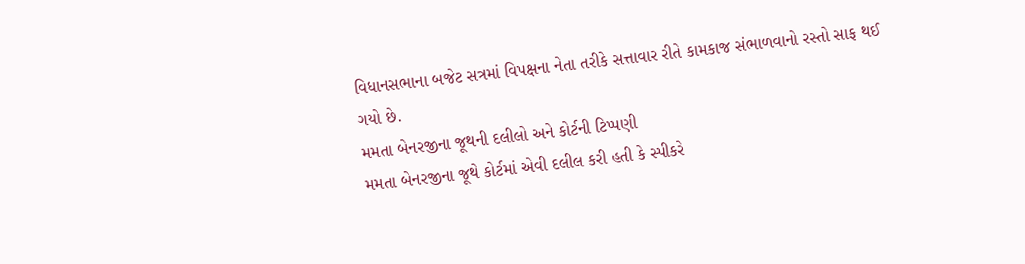વિધાનસભાના બજેટ સત્રમાં વિપક્ષના નેતા તરીકે સત્તાવાર રીતે કામકાજ સંભાળવાનો રસ્તો સાફ થઈ ગયો છે.
મમતા બેનરજીના જૂથની દલીલો અને કોર્ટની ટિપ્પણી
મમતા બેનરજીના જૂથે કોર્ટમાં એવી દલીલ કરી હતી કે સ્પીકરે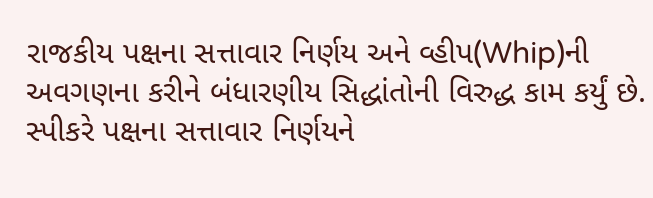રાજકીય પક્ષના સત્તાવાર નિર્ણય અને વ્હીપ(Whip)ની અવગણના કરીને બંધારણીય સિદ્ધાંતોની વિરુદ્ધ કામ કર્યું છે. સ્પીકરે પક્ષના સત્તાવાર નિર્ણયને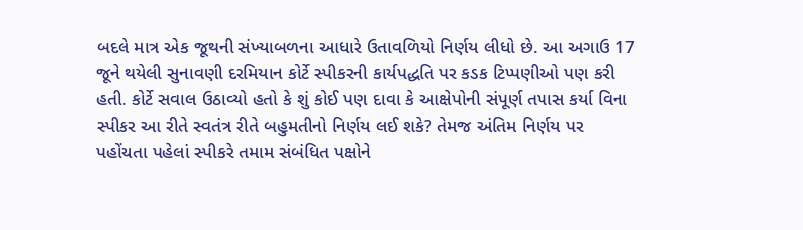બદલે માત્ર એક જૂથની સંખ્યાબળના આધારે ઉતાવળિયો નિર્ણય લીધો છે. આ અગાઉ 17 જૂને થયેલી સુનાવણી દરમિયાન કોર્ટે સ્પીકરની કાર્યપદ્ધતિ પર કડક ટિપ્પણીઓ પણ કરી હતી. કોર્ટે સવાલ ઉઠાવ્યો હતો કે શું કોઈ પણ દાવા કે આક્ષેપોની સંપૂર્ણ તપાસ કર્યા વિના સ્પીકર આ રીતે સ્વતંત્ર રીતે બહુમતીનો નિર્ણય લઈ શકે? તેમજ અંતિમ નિર્ણય પર પહોંચતા પહેલાં સ્પીકરે તમામ સંબંધિત પક્ષોને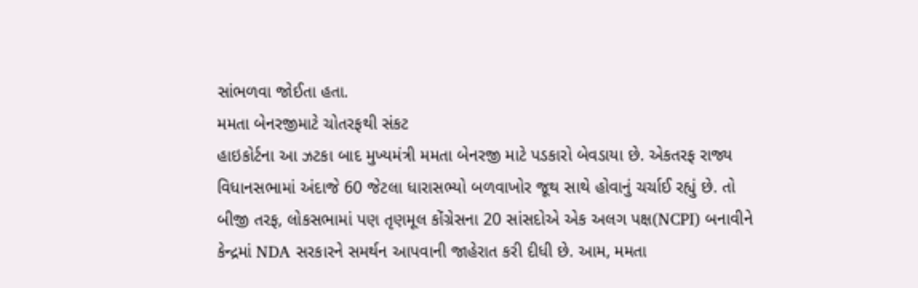સાંભળવા જોઈતા હતા.
મમતા બેનરજીમાટે ચોતરફથી સંકટ
હાઇકોર્ટના આ ઝટકા બાદ મુખ્યમંત્રી મમતા બેનરજી માટે પડકારો બેવડાયા છે. એકતરફ રાજ્ય વિધાનસભામાં અંદાજે 60 જેટલા ધારાસભ્યો બળવાખોર જૂથ સાથે હોવાનું ચર્ચાઈ રહ્યું છે. તો બીજી તરફ, લોકસભામાં પણ તૃણમૂલ કોંગ્રેસના 20 સાંસદોએ એક અલગ પક્ષ(NCPI) બનાવીને કેન્દ્રમાં NDA સરકારને સમર્થન આપવાની જાહેરાત કરી દીધી છે. આમ, મમતા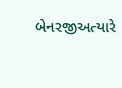બેનરજીઅત્યારે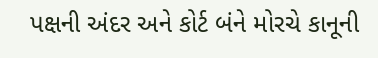પક્ષની અંદર અને કોર્ટ બંને મોરચે કાનૂની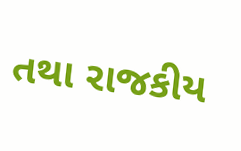તથા રાજકીય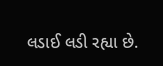લડાઈ લડી રહ્યા છે.